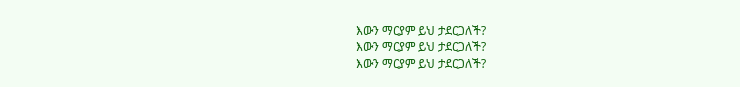እውን ማርያም ይህ ታደርጋለች?
እውን ማርያም ይህ ታደርጋለች?
እውን ማርያም ይህ ታደርጋለች?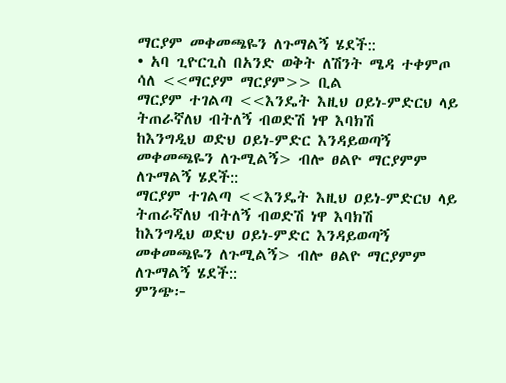ማርያም መቀመጫዬን ለጉማልኝ ሄደች::
• አባ ጊዮርጊስ በአንድ ወቅት ለሽንት ሜዳ ተቀምጦ ሳለ <<ማርያም ማርያም>> ቢል
ማርያም ተገልጣ <<እንዴት እዚህ ዐይነ-ምድርህ ላይ ትጠራኛለህ ብትለኝ ብወድሽ ነዋ እባክሽ
ከእንግዲህ ወድህ ዐይነ-ምድር እንዳይወጣኝ መቀመጫዬን ለጉሚልኝ> ብሎ ፀልዮ ማርያምም ለጉማልኝ ሄደች::
ማርያም ተገልጣ <<እንዴት እዚህ ዐይነ-ምድርህ ላይ ትጠራኛለህ ብትለኝ ብወድሽ ነዋ እባክሽ
ከእንግዲህ ወድህ ዐይነ-ምድር እንዳይወጣኝ መቀመጫዬን ለጉሚልኝ> ብሎ ፀልዮ ማርያምም ለጉማልኝ ሄደች::
ምንጭ፦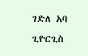ገድለ አባ ጊዮርጊስ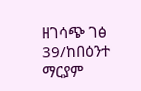ዘገሳጭ ገፅ 39/ከበዕንተ ማርያም